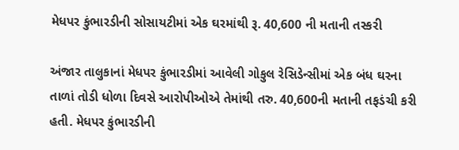મેધપર કુંભારડીની સોસાયટીમાં એક ઘરમાંથી રૂ. 40,600 ની મતાની તસ્કરી

અંજાર તાલુકાનાં મેધપર કુંભારડીમાં આવેલી ગોકુલ રેસિડેન્સીમાં એક બંધ ઘરના તાળાં તોડી ધોળા દિવસે આરોપીઓએ તેમાંથી તરુ. 40,600ની મતાની તફડંચી કરી હતી. મેધપર કુંભારડીની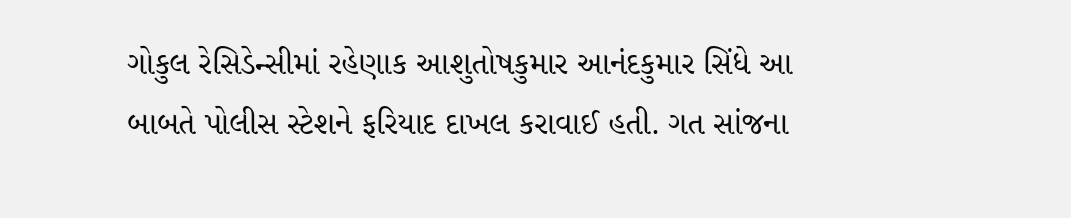ગોકુલ રેસિડેન્સીમાં રહેણાક આશુતોષકુમાર આનંદકુમાર સિંધે આ બાબતે પોલીસ સ્ટેશને ફરિયાદ દાખલ કરાવાઈ હતી. ગત સાંજના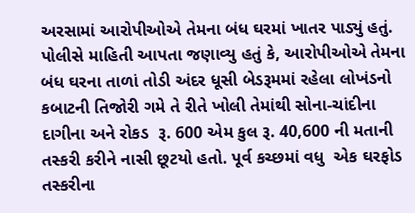અરસામાં આરોપીઓએ તેમના બંધ ઘરમાં ખાતર પાડ્યું હતું. પોલીસે માહિતી આપતા જણાવ્યુ હતું કે, આરોપીઓએ તેમના બંધ ઘરના તાળાં તોડી અંદર ધૂસી બેડરૂમમાં રહેલા લોખંડનો કબાટની તિજોરી ગમે તે રીતે ખોલી તેમાંથી સોના-ચાંદીના દાગીના અને રોકડ  રૂ. 600 એમ કુલ રૂ. 40,600 ની મતાની તસ્કરી કરીને નાસી છૂટયો હતો. પૂર્વ કચ્છમાં વધુ  એક ઘરફોડ તસ્કરીના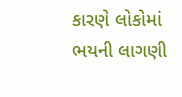કારણે લોકોમાં ભયની લાગણી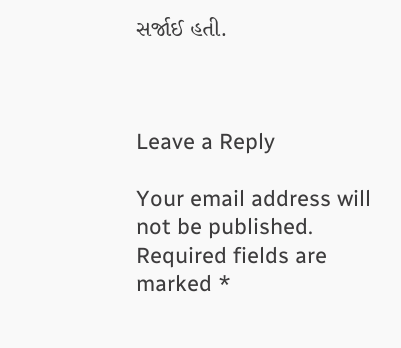સર્જાઈ હતી.



Leave a Reply

Your email address will not be published. Required fields are marked *